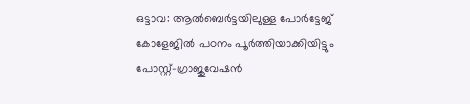ഒട്ടാവ: ആൽബെർട്ടയിലുള്ള പോർട്ടേജ് കോളേജിൽ പഠനം പൂർത്തിയാക്കിയിട്ടും പോസ്റ്റ്-ഗ്രാജുവേഷൻ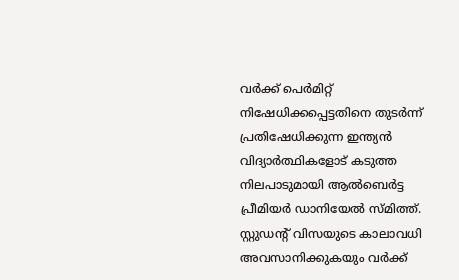വർക്ക് പെർമിറ്റ് നിഷേധിക്കപ്പെട്ടതിനെ തുടർന്ന് പ്രതിഷേധിക്കുന്ന ഇന്ത്യൻ വിദ്യാർത്ഥികളോട് കടുത്ത നിലപാടുമായി ആൽബെർട്ട പ്രീമിയർ ഡാനിയേൽ സ്മിത്ത്. സ്റ്റുഡന്റ് വിസയുടെ കാലാവധി അവസാനിക്കുകയും വർക്ക്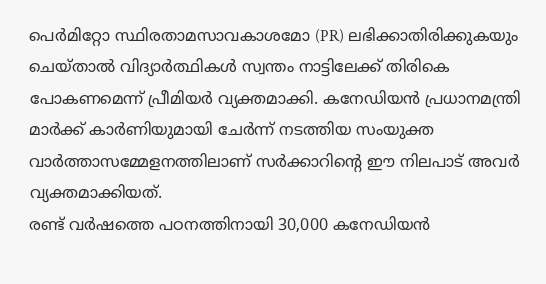പെർമിറ്റോ സ്ഥിരതാമസാവകാശമോ (PR) ലഭിക്കാതിരിക്കുകയും ചെയ്താൽ വിദ്യാർത്ഥികൾ സ്വന്തം നാട്ടിലേക്ക് തിരികെ പോകണമെന്ന് പ്രീമിയർ വ്യക്തമാക്കി. കനേഡിയൻ പ്രധാനമന്ത്രി മാർക്ക് കാർണിയുമായി ചേർന്ന് നടത്തിയ സംയുക്ത വാർത്താസമ്മേളനത്തിലാണ് സർക്കാറിന്റെ ഈ നിലപാട് അവർ വ്യക്തമാക്കിയത്.
രണ്ട് വർഷത്തെ പഠനത്തിനായി 30,000 കനേഡിയൻ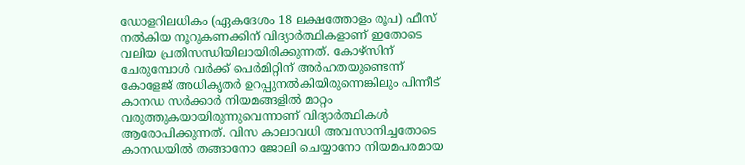ഡോളറിലധികം (ഏകദേശം 18 ലക്ഷത്തോളം രൂപ) ഫീസ് നൽകിയ നൂറുകണക്കിന് വിദ്യാർത്ഥികളാണ് ഇതോടെ വലിയ പ്രതിസന്ധിയിലായിരിക്കുന്നത്. കോഴ്സിന് ചേരുമ്പോൾ വർക്ക് പെർമിറ്റിന് അർഹതയുണ്ടെന്ന് കോളേജ് അധികൃതർ ഉറപ്പുനൽകിയിരുന്നെങ്കിലും പിന്നീട് കാനഡ സർക്കാർ നിയമങ്ങളിൽ മാറ്റം വരുത്തുകയായിരുന്നുവെന്നാണ് വിദ്യാർത്ഥികൾ ആരോപിക്കുന്നത്. വിസ കാലാവധി അവസാനിച്ചതോടെ കാനഡയിൽ തങ്ങാനോ ജോലി ചെയ്യാനോ നിയമപരമായ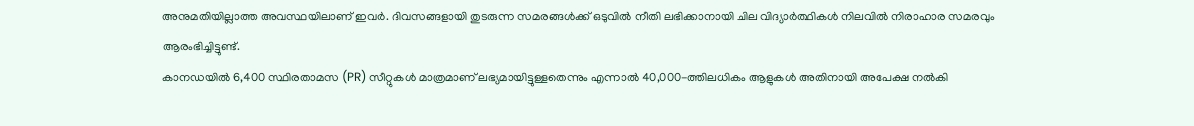അനുമതിയില്ലാത്ത അവസ്ഥയിലാണ് ഇവർ. ദിവസങ്ങളായി തുടരുന്ന സമരങ്ങൾക്ക് ഒടുവിൽ നീതി ലഭിക്കാനായി ചില വിദ്യാർത്ഥികൾ നിലവിൽ നിരാഹാര സമരവും ആരംഭിച്ചിട്ടുണ്ട്.
കാനഡയിൽ 6,400 സ്ഥിരതാമസ (PR) സീറ്റുകൾ മാത്രമാണ് ലഭ്യമായിട്ടുള്ളതെന്നും എന്നാൽ 40,000-ത്തിലധികം ആളുകൾ അതിനായി അപേക്ഷ നൽകി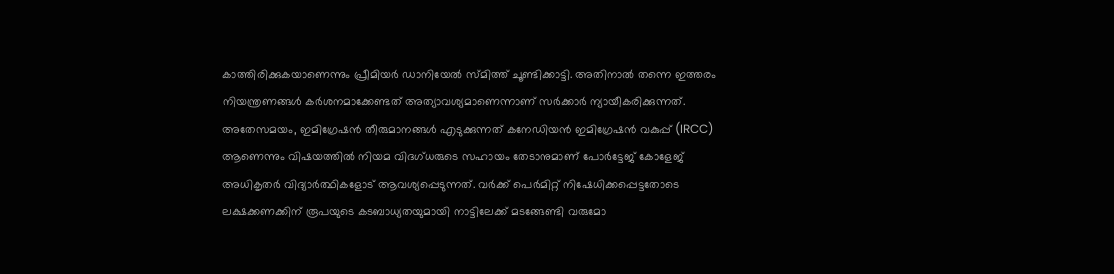കാത്തിരിക്കുകയാണെന്നും പ്രീമിയർ ഡാനിയേൽ സ്മിത്ത് ചൂണ്ടിക്കാട്ടി. അതിനാൽ തന്നെ ഇത്തരം നിയന്ത്രണങ്ങൾ കർശനമാക്കേണ്ടത് അത്യാവശ്യമാണെന്നാണ് സർക്കാർ ന്യായീകരിക്കുന്നത്. അതേസമയം, ഇമിഗ്രേഷൻ തീരുമാനങ്ങൾ എടുക്കുന്നത് കനേഡിയൻ ഇമിഗ്രേഷൻ വകുപ്പ് (IRCC) ആണെന്നും വിഷയത്തിൽ നിയമ വിദഗ്ധരുടെ സഹായം തേടാനുമാണ് പോർട്ടേജ് കോളേജ് അധികൃതർ വിദ്യാർത്ഥികളോട് ആവശ്യപ്പെടുന്നത്. വർക്ക് പെർമിറ്റ് നിഷേധിക്കപ്പെട്ടതോടെ ലക്ഷക്കണക്കിന് രൂപയുടെ കടബാധ്യതയുമായി നാട്ടിലേക്ക് മടങ്ങേണ്ടി വരുമോ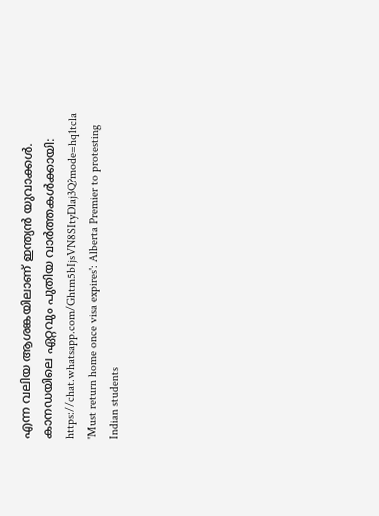എന്ന വലിയ ആശങ്കയിലാണ് ഇന്ത്യൻ യുവാക്കൾ.
കാനഡയിലെ ഏറ്റവും പുതിയ വാർത്തകൾക്കായി: https://chat.whatsapp.com/Ghtm5bIjsVN8SItyDlaj3Q?mode=hq1tcla
'Must return home once visa expires': Alberta Premier to protesting Indian students